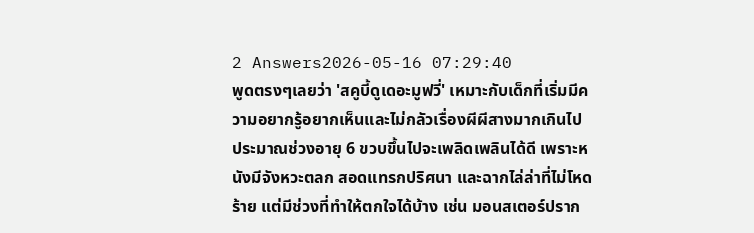2 Answers2026-05-16 07:29:40
พูดตรงๆเลยว่า 'สคูบี้ดูเดอะมูฟวี่' เหมาะกับเด็กที่เริ่มมีความอยากรู้อยากเห็นและไม่กลัวเรื่องผีผีสางมากเกินไป ประมาณช่วงอายุ 6 ขวบขึ้นไปจะเพลิดเพลินได้ดี เพราะหนังมีจังหวะตลก สอดแทรกปริศนา และฉากไล่ล่าที่ไม่โหดร้าย แต่มีช่วงที่ทำให้ตกใจได้บ้าง เช่น มอนสเตอร์ปราก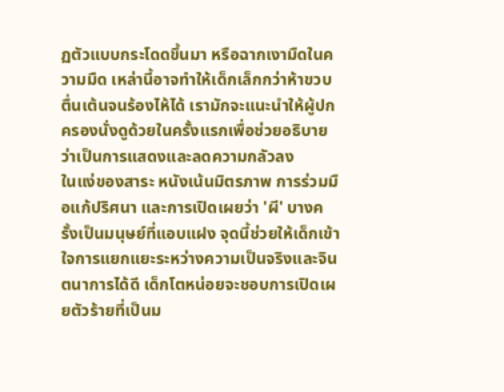ฏตัวแบบกระโดดขึ้นมา หรือฉากเงามืดในความมืด เหล่านี้อาจทำให้เด็กเล็กกว่าห้าขวบตื่นเต้นจนร้องไห้ได้ เรามักจะแนะนำให้ผู้ปกครองนั่งดูด้วยในครั้งแรกเพื่อช่วยอธิบายว่าเป็นการแสดงและลดความกลัวลง
ในแง่ของสาระ หนังเน้นมิตรภาพ การร่วมมือแก้ปริศนา และการเปิดเผยว่า 'ผี' บางครั้งเป็นมนุษย์ที่แอบแฝง จุดนี้ช่วยให้เด็กเข้าใจการแยกแยะระหว่างความเป็นจริงและจินตนาการได้ดี เด็กโตหน่อยจะชอบการเปิดเผยตัวร้ายที่เป็นม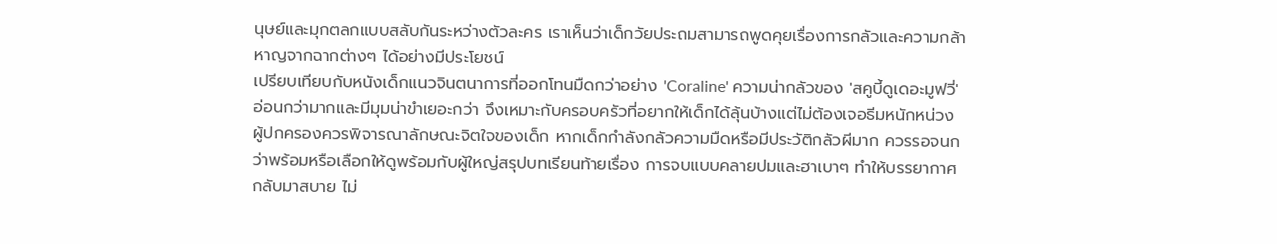นุษย์และมุกตลกแบบสลับกันระหว่างตัวละคร เราเห็นว่าเด็กวัยประถมสามารถพูดคุยเรื่องการกลัวและความกล้าหาญจากฉากต่างๆ ได้อย่างมีประโยชน์
เปรียบเทียบกับหนังเด็กแนวจินตนาการที่ออกโทนมืดกว่าอย่าง 'Coraline' ความน่ากลัวของ 'สคูบี้ดูเดอะมูฟวี่' อ่อนกว่ามากและมีมุมน่าขำเยอะกว่า จึงเหมาะกับครอบครัวที่อยากให้เด็กได้ลุ้นบ้างแต่ไม่ต้องเจอธีมหนักหน่วง ผู้ปกครองควรพิจารณาลักษณะจิตใจของเด็ก หากเด็กกำลังกลัวความมืดหรือมีประวัติกลัวผีมาก ควรรอจนกว่าพร้อมหรือเลือกให้ดูพร้อมกับผู้ใหญ่สรุปบทเรียนท้ายเรื่อง การจบแบบคลายปมและฮาเบาๆ ทำให้บรรยากาศกลับมาสบาย ไม่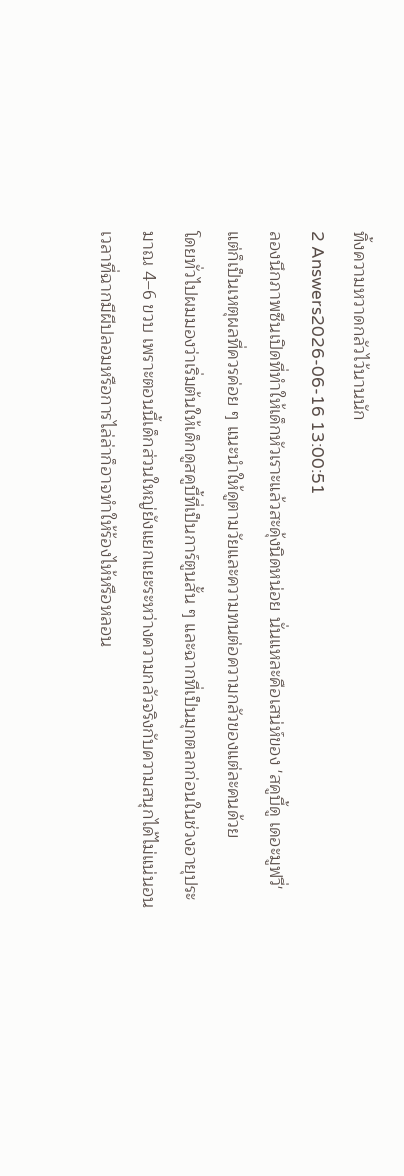ทิ้งความหวาดกลัวไว้นานนัก
2 Answers2026-06-16 13:00:51
ลองนึกภาพซีนเปิดที่ทำให้เด็กหัวเราะแล้วสะดุ้งนิดหน่อย นั่นแหละคือเสน่ห์ของ 'สคูบี้ดู เดอะมูฟวี่' แต่ก็เป็นเหตุผลที่ควรค่อย ๆ แนะนำให้ดูตามวัยและความทนต่อความกลัวของแต่ละคนด้วย
โดยทั่วไปผมมองว่าเริ่มต้นให้เด็กดูสคูบี้ที่เป็นการ์ตูนสั้น ๆ และฉากที่เป็นมุกตลกก่อนในช่วงอายุประมาณ 4–6 ขวบ เพราะตอนนี้เด็กส่วนใหญ่ยังแยกแยะระหว่างความกลัวจริงกับความสนุกได้ไม่แน่นอน เวลาที่ฉากมีผีปลอมหรือการไล่ล่าก็อาจทำให้ร้องไห้หรือหลอน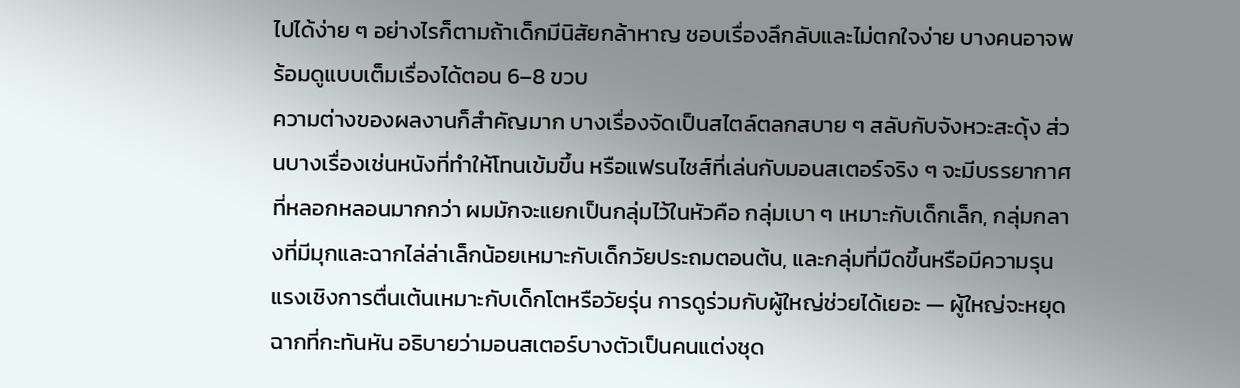ไปได้ง่าย ๆ อย่างไรก็ตามถ้าเด็กมีนิสัยกล้าหาญ ชอบเรื่องลึกลับและไม่ตกใจง่าย บางคนอาจพร้อมดูแบบเต็มเรื่องได้ตอน 6–8 ขวบ
ความต่างของผลงานก็สำคัญมาก บางเรื่องจัดเป็นสไตล์ตลกสบาย ๆ สลับกับจังหวะสะดุ้ง ส่วนบางเรื่องเช่นหนังที่ทำให้โทนเข้มขึ้น หรือแฟรนไชส์ที่เล่นกับมอนสเตอร์จริง ๆ จะมีบรรยากาศที่หลอกหลอนมากกว่า ผมมักจะแยกเป็นกลุ่มไว้ในหัวคือ กลุ่มเบา ๆ เหมาะกับเด็กเล็ก, กลุ่มกลางที่มีมุกและฉากไล่ล่าเล็กน้อยเหมาะกับเด็กวัยประถมตอนต้น, และกลุ่มที่มืดขึ้นหรือมีความรุนแรงเชิงการตื่นเต้นเหมาะกับเด็กโตหรือวัยรุ่น การดูร่วมกับผู้ใหญ่ช่วยได้เยอะ — ผู้ใหญ่จะหยุดฉากที่กะทันหัน อธิบายว่ามอนสเตอร์บางตัวเป็นคนแต่งชุด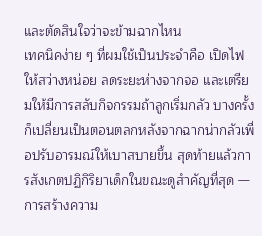และตัดสินใจว่าจะข้ามฉากไหน
เทคนิคง่าย ๆ ที่ผมใช้เป็นประจำคือ เปิดไฟให้สว่างหน่อย ลดระยะห่างจากจอ และเตรียมให้มีการสลับกิจกรรมถ้าลูกเริ่มกลัว บางครั้งก็เปลี่ยนเป็นตอนตลกหลังจากฉากน่ากลัวเพื่อปรับอารมณ์ให้เบาสบายขึ้น สุดท้ายแล้วการสังเกตปฏิกิริยาเด็กในขณะดูสำคัญที่สุด — การสร้างความ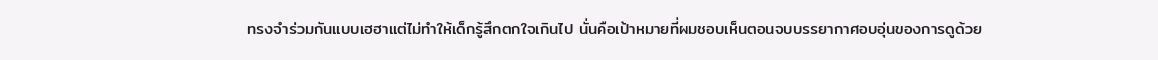ทรงจำร่วมกันแบบเฮฮาแต่ไม่ทำให้เด็กรู้สึกตกใจเกินไป นั่นคือเป้าหมายที่ผมชอบเห็นตอนจบบรรยากาศอบอุ่นของการดูด้วย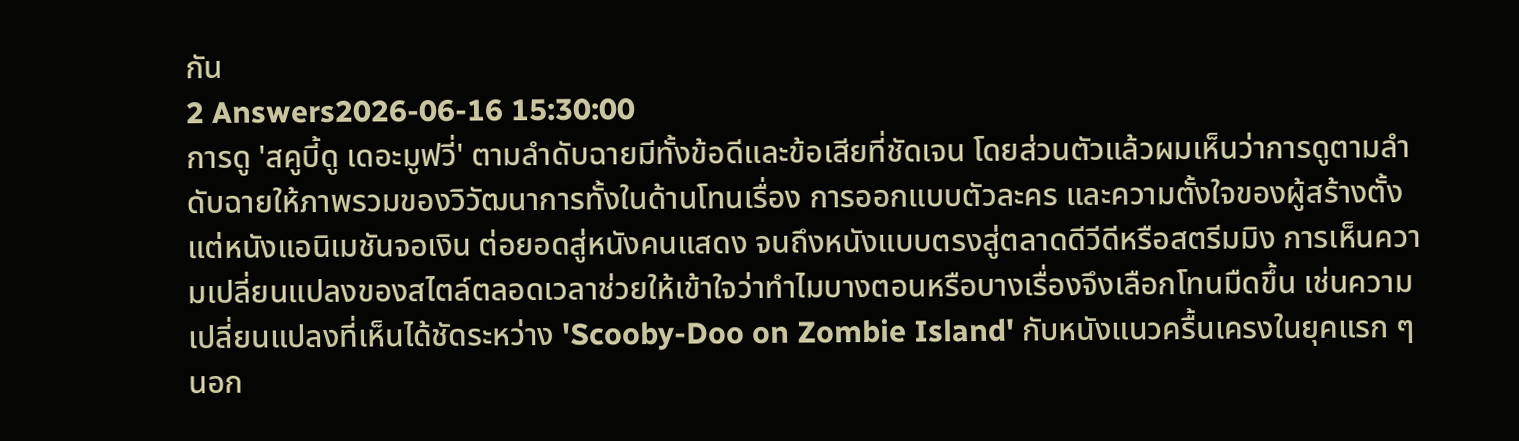กัน
2 Answers2026-06-16 15:30:00
การดู 'สคูบี้ดู เดอะมูฟวี่' ตามลำดับฉายมีทั้งข้อดีและข้อเสียที่ชัดเจน โดยส่วนตัวแล้วผมเห็นว่าการดูตามลำดับฉายให้ภาพรวมของวิวัฒนาการทั้งในด้านโทนเรื่อง การออกแบบตัวละคร และความตั้งใจของผู้สร้างตั้งแต่หนังแอนิเมชันจอเงิน ต่อยอดสู่หนังคนแสดง จนถึงหนังแบบตรงสู่ตลาดดีวีดีหรือสตรีมมิง การเห็นความเปลี่ยนแปลงของสไตล์ตลอดเวลาช่วยให้เข้าใจว่าทำไมบางตอนหรือบางเรื่องจึงเลือกโทนมืดขึ้น เช่นความเปลี่ยนแปลงที่เห็นได้ชัดระหว่าง 'Scooby-Doo on Zombie Island' กับหนังแนวครื้นเครงในยุคแรก ๆ นอก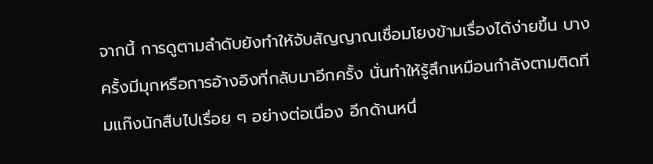จากนี้ การดูตามลำดับยังทำให้จับสัญญาณเชื่อมโยงข้ามเรื่องได้ง่ายขึ้น บางครั้งมีมุกหรือการอ้างอิงที่กลับมาอีกครั้ง นั่นทำให้รู้สึกเหมือนกำลังตามติดทีมแก๊งนักสืบไปเรื่อย ๆ อย่างต่อเนื่อง อีกด้านหนึ่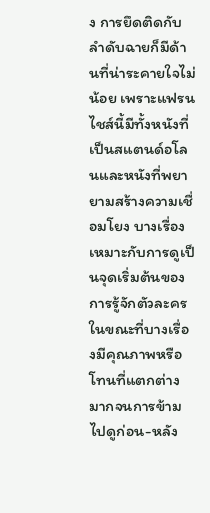ง การยึดติดกับลำดับฉายก็มีด้านที่น่าระคายใจไม่น้อย เพราะแฟรนไชส์นี้มีทั้งหนังที่เป็นสแตนด์อโลนและหนังที่พยายามสร้างความเชื่อมโยง บางเรื่องเหมาะกับการดูเป็นจุดเริ่มต้นของการรู้จักตัวละคร ในขณะที่บางเรื่องมีคุณภาพหรือโทนที่แตกต่างมากจนการข้ามไปดูก่อน-หลัง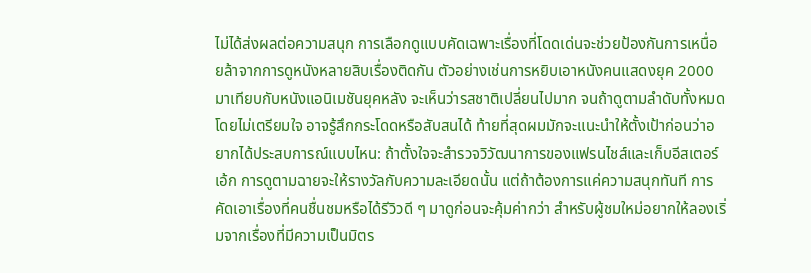ไม่ได้ส่งผลต่อความสนุก การเลือกดูแบบคัดเฉพาะเรื่องที่โดดเด่นจะช่วยป้องกันการเหนื่อยล้าจากการดูหนังหลายสิบเรื่องติดกัน ตัวอย่างเช่นการหยิบเอาหนังคนแสดงยุค 2000 มาเทียบกับหนังแอนิเมชันยุคหลัง จะเห็นว่ารสชาติเปลี่ยนไปมาก จนถ้าดูตามลำดับทั้งหมดโดยไม่เตรียมใจ อาจรู้สึกกระโดดหรือสับสนได้ ท้ายที่สุดผมมักจะแนะนำให้ตั้งเป้าก่อนว่าอยากได้ประสบการณ์แบบไหน: ถ้าตั้งใจจะสำรวจวิวัฒนาการของแฟรนไชส์และเก็บอีสเตอร์เอ้ก การดูตามฉายจะให้รางวัลกับความละเอียดนั้น แต่ถ้าต้องการแค่ความสนุกทันที การคัดเอาเรื่องที่คนชื่นชมหรือได้รีวิวดี ๆ มาดูก่อนจะคุ้มค่ากว่า สำหรับผู้ชมใหม่อยากให้ลองเริ่มจากเรื่องที่มีความเป็นมิตร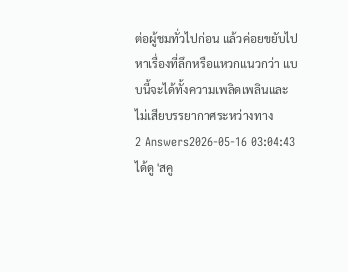ต่อผู้ชมทั่วไปก่อน แล้วค่อยขยับไปหาเรื่องที่ลึกหรือแหวกแนวกว่า แบบนี้จะได้ทั้งความเพลิดเพลินและไม่เสียบรรยากาศระหว่างทาง
2 Answers2026-05-16 03:04:43
ได้ดู 'สคู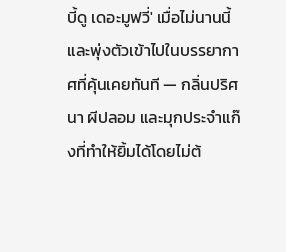บี้ดู เดอะมูฟวี่' เมื่อไม่นานนี้และพุ่งตัวเข้าไปในบรรยากาศที่คุ้นเคยทันที — กลิ่นปริศนา ผีปลอม และมุกประจำแก๊งที่ทำให้ยิ้มได้โดยไม่ต้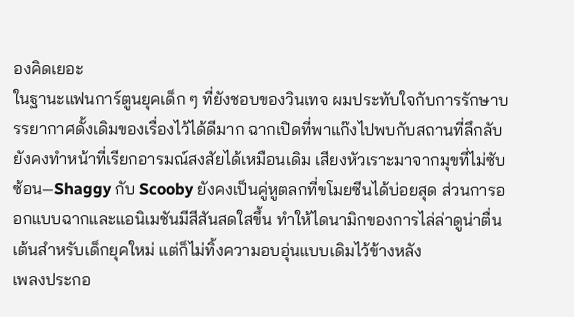องคิดเยอะ
ในฐานะแฟนการ์ตูนยุคเด็ก ๆ ที่ยังชอบของวินเทจ ผมประทับใจกับการรักษาบรรยากาศดั้งเดิมของเรื่องไว้ได้ดีมาก ฉากเปิดที่พาแก๊งไปพบกับสถานที่ลึกลับยังคงทำหน้าที่เรียกอารมณ์สงสัยได้เหมือนเดิม เสียงหัวเราะมาจากมุขที่ไม่ซับซ้อน—Shaggy กับ Scooby ยังคงเป็นคู่หูตลกที่ขโมยซีนได้บ่อยสุด ส่วนการออกแบบฉากและแอนิเมชันมีสีสันสดใสขึ้น ทำให้ไดนามิกของการไล่ล่าดูน่าตื่นเต้นสำหรับเด็กยุคใหม่ แต่ก็ไม่ทิ้งความอบอุ่นแบบเดิมไว้ข้างหลัง
เพลงประกอ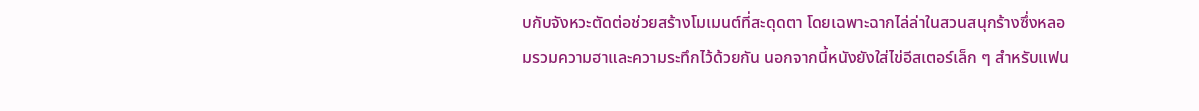บกับจังหวะตัดต่อช่วยสร้างโมเมนต์ที่สะดุดตา โดยเฉพาะฉากไล่ล่าในสวนสนุกร้างซึ่งหลอมรวมความฮาและความระทึกไว้ด้วยกัน นอกจากนี้หนังยังใส่ไข่อีสเตอร์เล็ก ๆ สำหรับแฟน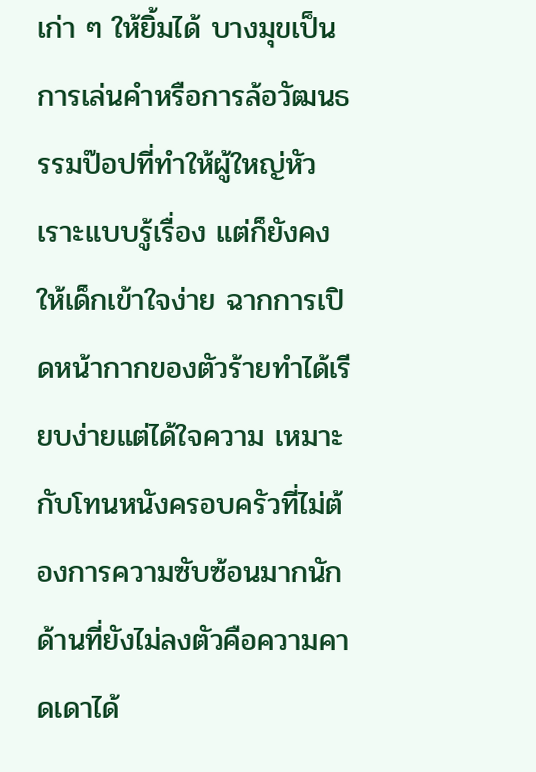เก่า ๆ ให้ยิ้มได้ บางมุขเป็นการเล่นคำหรือการล้อวัฒนธรรมป๊อปที่ทำให้ผู้ใหญ่หัวเราะแบบรู้เรื่อง แต่ก็ยังคงให้เด็กเข้าใจง่าย ฉากการเปิดหน้ากากของตัวร้ายทำได้เรียบง่ายแต่ได้ใจความ เหมาะกับโทนหนังครอบครัวที่ไม่ต้องการความซับซ้อนมากนัก
ด้านที่ยังไม่ลงตัวคือความคาดเดาได้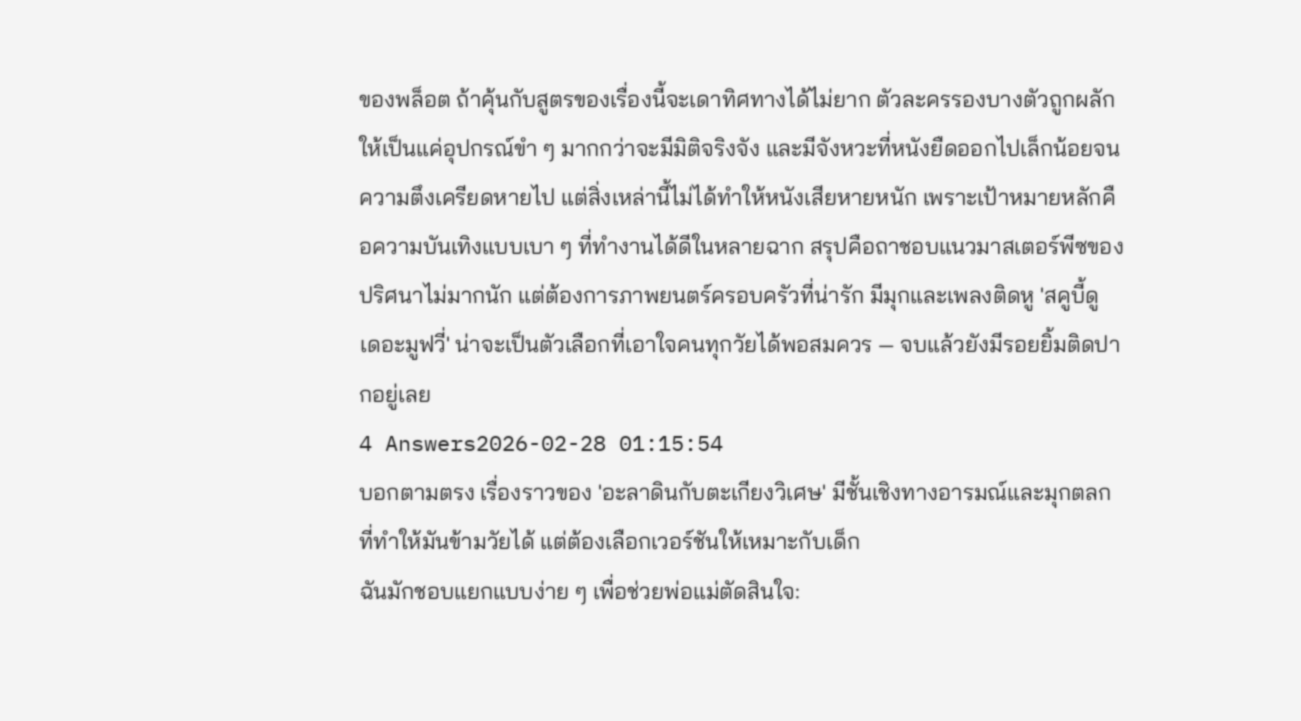ของพล็อต ถ้าคุ้นกับสูตรของเรื่องนี้จะเดาทิศทางได้ไม่ยาก ตัวละครรองบางตัวถูกผลักให้เป็นแค่อุปกรณ์ขำ ๆ มากกว่าจะมีมิติจริงจัง และมีจังหวะที่หนังยืดออกไปเล็กน้อยจนความตึงเครียดหายไป แต่สิ่งเหล่านี้ไม่ได้ทำให้หนังเสียหายหนัก เพราะเป้าหมายหลักคือความบันเทิงแบบเบา ๆ ที่ทำงานได้ดีในหลายฉาก สรุปคือถาชอบแนวมาสเตอร์พีซของปริศนาไม่มากนัก แต่ต้องการภาพยนตร์ครอบครัวที่น่ารัก มีมุกและเพลงติดหู 'สคูบี้ดู เดอะมูฟวี่' น่าจะเป็นตัวเลือกที่เอาใจคนทุกวัยได้พอสมควร — จบแล้วยังมีรอยยิ้มติดปากอยู่เลย
4 Answers2026-02-28 01:15:54
บอกตามตรง เรื่องราวของ 'อะลาดินกับตะเกียงวิเศษ' มีชั้นเชิงทางอารมณ์และมุกตลกที่ทำให้มันข้ามวัยได้ แต่ต้องเลือกเวอร์ชันให้เหมาะกับเด็ก
ฉันมักชอบแยกแบบง่าย ๆ เพื่อช่วยพ่อแม่ตัดสินใจ: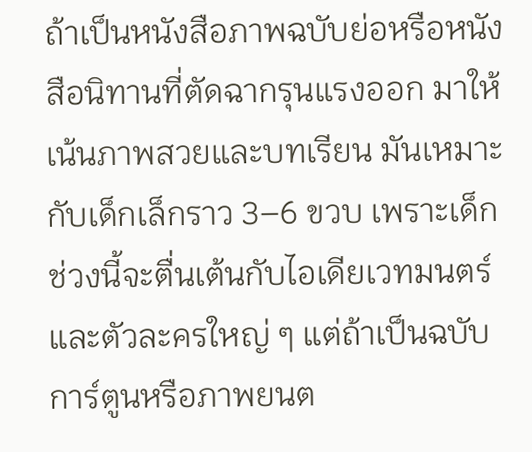ถ้าเป็นหนังสือภาพฉบับย่อหรือหนังสือนิทานที่ตัดฉากรุนแรงออก มาให้เน้นภาพสวยและบทเรียน มันเหมาะกับเด็กเล็กราว 3–6 ขวบ เพราะเด็กช่วงนี้จะตื่นเต้นกับไอเดียเวทมนตร์และตัวละครใหญ่ ๆ แต่ถ้าเป็นฉบับการ์ตูนหรือภาพยนต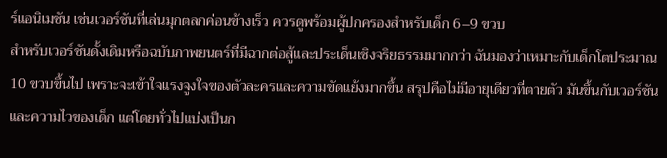ร์แอนิเมชัน เช่นเวอร์ชันที่เล่นมุกตลกค่อนข้างเร็ว ควรดูพร้อมผู้ปกครองสำหรับเด็ก 6–9 ขวบ
สำหรับเวอร์ชันดั้งเดิมหรือฉบับภาพยนตร์ที่มีฉากต่อสู้และประเด็นเชิงจริยธรรมมากกว่า ฉันมองว่าเหมาะกับเด็กโตประมาณ 10 ขวบขึ้นไป เพราะจะเข้าใจแรงจูงใจของตัวละครและความขัดแย้งมากขึ้น สรุปคือไม่มีอายุเดียวที่ตายตัว มันขึ้นกับเวอร์ชันและความไวของเด็ก แต่โดยทั่วไปแบ่งเป็นก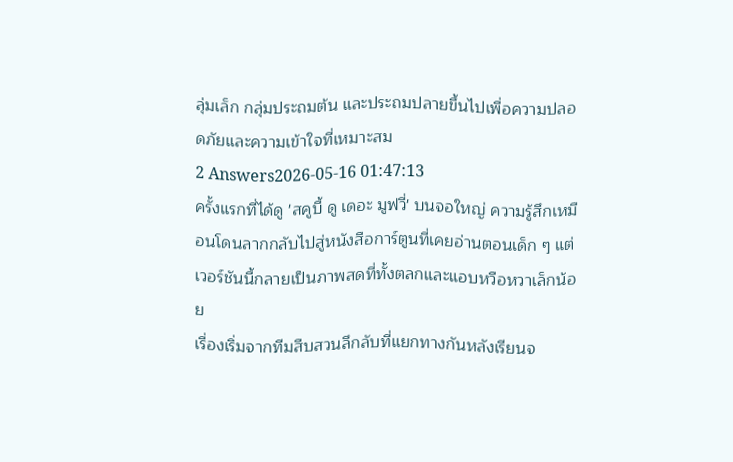ลุ่มเล็ก กลุ่มประถมต้น และประถมปลายขึ้นไปเพื่อความปลอดภัยและความเข้าใจที่เหมาะสม
2 Answers2026-05-16 01:47:13
ครั้งแรกที่ได้ดู 'สคูบี้ ดู เดอะ มูฟวี่' บนจอใหญ่ ความรู้สึกเหมือนโดนลากกลับไปสู่หนังสือการ์ตูนที่เคยอ่านตอนเด็ก ๆ แต่เวอร์ชันนี้กลายเป็นภาพสดที่ทั้งตลกและแอบหวือหวาเล็กน้อย
เรื่องเริ่มจากทีมสืบสวนลึกลับที่แยกทางกันหลังเรียนจ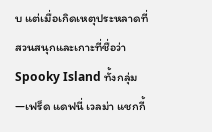บ แต่เมื่อเกิดเหตุประหลาดที่สวนสนุกและเกาะที่ชื่อว่า Spooky Island ทั้งกลุ่ม—เฟร็ด แดฟนี่ เวลม่า แชกกี้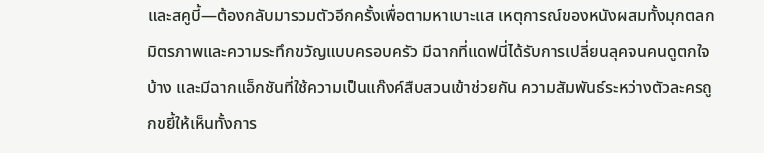และสคูบี้—ต้องกลับมารวมตัวอีกครั้งเพื่อตามหาเบาะแส เหตุการณ์ของหนังผสมทั้งมุกตลกมิตรภาพและความระทึกขวัญแบบครอบครัว มีฉากที่แดฟนี่ได้รับการเปลี่ยนลุคจนคนดูตกใจบ้าง และมีฉากแอ็กชันที่ใช้ความเป็นแก๊งค์สืบสวนเข้าช่วยกัน ความสัมพันธ์ระหว่างตัวละครถูกขยี้ให้เห็นทั้งการ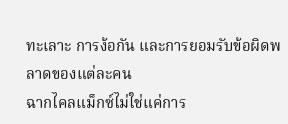ทะเลาะ การง้อกัน และการยอมรับข้อผิดพลาดของแต่ละคน
ฉากไคลแม็กซ์ไม่ใช่แค่การ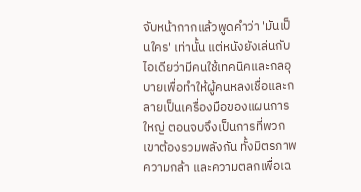จับหน้ากากแล้วพูดคำว่า 'มันเป็นใคร' เท่านั้น แต่หนังยังเล่นกับไอเดียว่ามีคนใช้เทคนิคและกลอุบายเพื่อทำให้ผู้คนหลงเชื่อและกลายเป็นเครื่องมือของแผนการใหญ่ ตอนจบจึงเป็นการที่พวกเขาต้องรวมพลังกัน ทั้งมิตรภาพ ความกล้า และความตลกเพื่อเฉ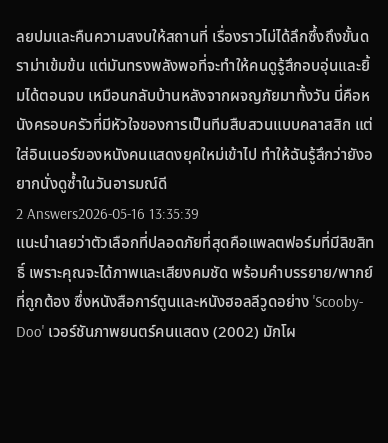ลยปมและคืนความสงบให้สถานที่ เรื่องราวไม่ได้ลึกซึ้งถึงขั้นดราม่าเข้มข้น แต่มันทรงพลังพอที่จะทำให้คนดูรู้สึกอบอุ่นและยิ้มได้ตอนจบ เหมือนกลับบ้านหลังจากผจญภัยมาทั้งวัน นี่คือหนังครอบครัวที่มีหัวใจของการเป็นทีมสืบสวนแบบคลาสสิก แต่ใส่อินเนอร์ของหนังคนแสดงยุคใหม่เข้าไป ทำให้ฉันรู้สึกว่ายังอยากนั่งดูซ้ำในวันอารมณ์ดี
2 Answers2026-05-16 13:35:39
แนะนำเลยว่าตัวเลือกที่ปลอดภัยที่สุดคือแพลตฟอร์มที่มีลิขสิทธิ์ เพราะคุณจะได้ภาพและเสียงคมชัด พร้อมคำบรรยาย/พากย์ที่ถูกต้อง ซึ่งหนังสือการ์ตูนและหนังฮอลลีวูดอย่าง 'Scooby-Doo' เวอร์ชันภาพยนตร์คนแสดง (2002) มักโผ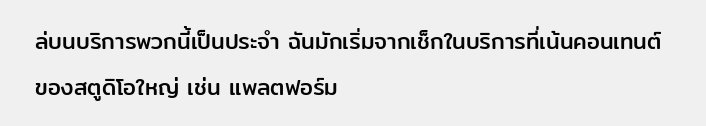ล่บนบริการพวกนี้เป็นประจำ ฉันมักเริ่มจากเช็กในบริการที่เน้นคอนเทนต์ของสตูดิโอใหญ่ เช่น แพลตฟอร์ม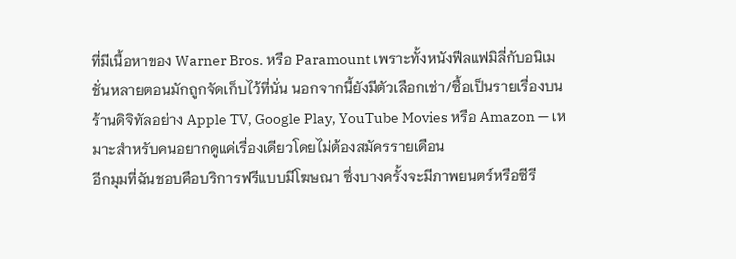ที่มีเนื้อหาของ Warner Bros. หรือ Paramount เพราะทั้งหนังฟีลแฟมิลี่กับอนิเมชั่นหลายตอนมักถูกจัดเก็บไว้ที่นั่น นอกจากนี้ยังมีตัวเลือกเช่า/ซื้อเป็นรายเรื่องบนร้านดิจิทัลอย่าง Apple TV, Google Play, YouTube Movies หรือ Amazon — เหมาะสำหรับคนอยากดูแค่เรื่องเดียวโดยไม่ต้องสมัครรายเดือน
อีกมุมที่ฉันชอบคือบริการฟรีแบบมีโฆษณา ซึ่งบางครั้งจะมีภาพยนตร์หรือซีรี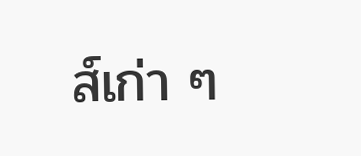ส์เก่า ๆ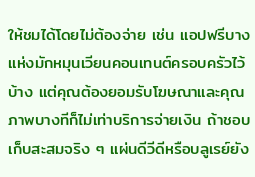ให้ชมได้โดยไม่ต้องจ่าย เช่น แอปฟรีบางแห่งมักหมุนเวียนคอนเทนต์ครอบครัวไว้บ้าง แต่คุณต้องยอมรับโฆษณาและคุณภาพบางทีก็ไม่เท่าบริการจ่ายเงิน ถ้าชอบเก็บสะสมจริง ๆ แผ่นดีวีดีหรือบลูเรย์ยัง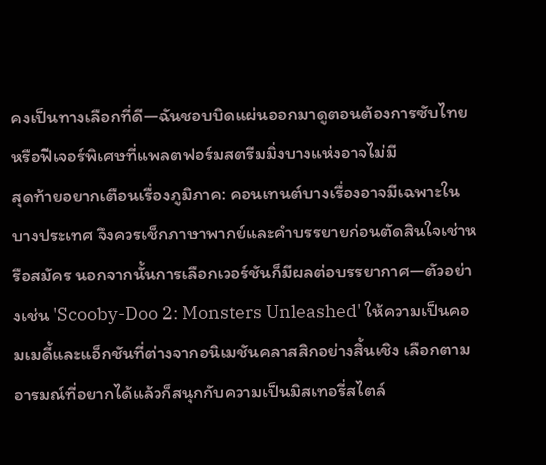คงเป็นทางเลือกที่ดี—ฉันชอบบิดแผ่นออกมาดูตอนต้องการซับไทยหรือฟีเจอร์พิเศษที่แพลตฟอร์มสตรีมมิ่งบางแห่งอาจไม่มี
สุดท้ายอยากเตือนเรื่องภูมิภาค: คอนเทนต์บางเรื่องอาจมีเฉพาะในบางประเทศ จึงควรเช็กภาษาพากย์และคำบรรยายก่อนตัดสินใจเช่าหรือสมัคร นอกจากนั้นการเลือกเวอร์ชันก็มีผลต่อบรรยากาศ—ตัวอย่างเช่น 'Scooby-Doo 2: Monsters Unleashed' ให้ความเป็นคอมเมดี้และแอ็กชันที่ต่างจากอนิเมชันคลาสสิกอย่างสิ้นเชิง เลือกตามอารมณ์ที่อยากได้แล้วก็สนุกกับความเป็นมิสเทอรี่สไตล์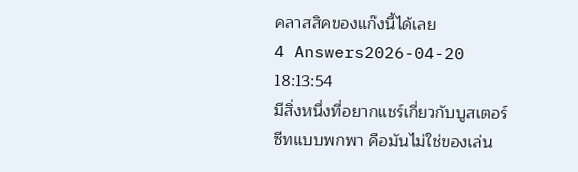คลาสสิคของแก๊งนี้ได้เลย
4 Answers2026-04-20 18:13:54
มีสิ่งหนึ่งที่อยากแชร์เกี่ยวกับบูสเตอร์ซีทแบบพกพา คือมันไม่ใช่ของเล่น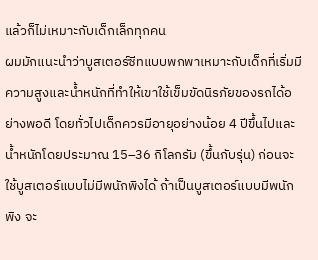แล้วก็ไม่เหมาะกับเด็กเล็กทุกคน
ผมมักแนะนำว่าบูสเตอร์ซีทแบบพกพาเหมาะกับเด็กที่เริ่มมีความสูงและน้ำหนักที่ทำให้เขาใช้เข็มขัดนิรภัยของรถได้อย่างพอดี โดยทั่วไปเด็กควรมีอายุอย่างน้อย 4 ปีขึ้นไปและน้ำหนักโดยประมาณ 15–36 กิโลกรัม (ขึ้นกับรุ่น) ก่อนจะใช้บูสเตอร์แบบไม่มีพนักพิงได้ ถ้าเป็นบูสเตอร์แบบมีพนักพิง จะ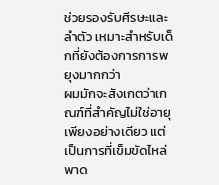ช่วยรองรับศีรษะและลำตัว เหมาะสำหรับเด็กที่ยังต้องการการพยุงมากกว่า
ผมมักจะสังเกตว่าเกณฑ์ที่สำคัญไม่ใช่อายุเพียงอย่างเดียว แต่เป็นการที่เข็มขัดไหล่พาด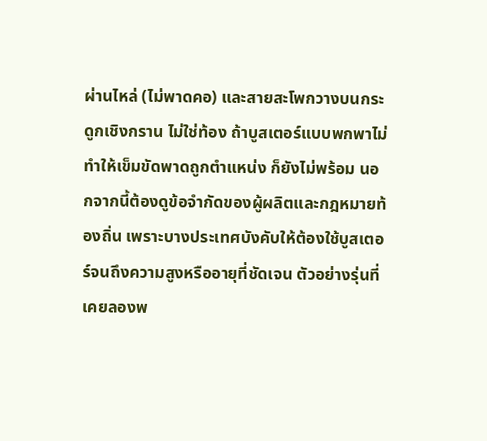ผ่านไหล่ (ไม่พาดคอ) และสายสะโพกวางบนกระดูกเชิงกราน ไม่ใช่ท้อง ถ้าบูสเตอร์แบบพกพาไม่ทำให้เข็มขัดพาดถูกตำแหน่ง ก็ยังไม่พร้อม นอกจากนี้ต้องดูข้อจำกัดของผู้ผลิตและกฎหมายท้องถิ่น เพราะบางประเทศบังคับให้ต้องใช้บูสเตอร์จนถึงความสูงหรืออายุที่ชัดเจน ตัวอย่างรุ่นที่เคยลองพ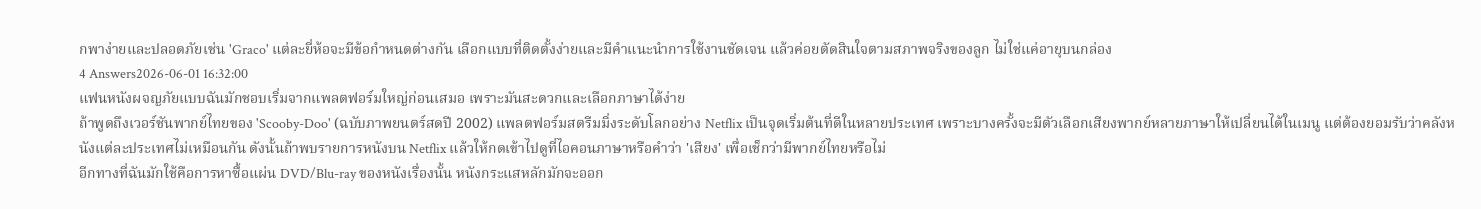กพาง่ายและปลอดภัยเช่น 'Graco' แต่ละยี่ห้อจะมีข้อกำหนดต่างกัน เลือกแบบที่ติดตั้งง่ายและมีคำแนะนำการใช้งานชัดเจน แล้วค่อยตัดสินใจตามสภาพจริงของลูก ไม่ใช่แค่อายุบนกล่อง
4 Answers2026-06-01 16:32:00
แฟนหนังผจญภัยแบบฉันมักชอบเริ่มจากแพลตฟอร์มใหญ่ก่อนเสมอ เพราะมันสะดวกและเลือกภาษาได้ง่าย
ถ้าพูดถึงเวอร์ชันพากย์ไทยของ 'Scooby-Doo' (ฉบับภาพยนตร์สดปี 2002) แพลตฟอร์มสตรีมมิ่งระดับโลกอย่าง Netflix เป็นจุดเริ่มต้นที่ดีในหลายประเทศ เพราะบางครั้งจะมีตัวเลือกเสียงพากย์หลายภาษาให้เปลี่ยนได้ในเมนู แต่ต้องยอมรับว่าคลังหนังแต่ละประเทศไม่เหมือนกัน ดังนั้นถ้าพบรายการหนังบน Netflix แล้วให้กดเข้าไปดูที่ไอคอนภาษาหรือคำว่า 'เสียง' เพื่อเช็กว่ามีพากย์ไทยหรือไม่
อีกทางที่ฉันมักใช้คือการหาซื้อแผ่น DVD/Blu-ray ของหนังเรื่องนั้น หนังกระแสหลักมักจะออก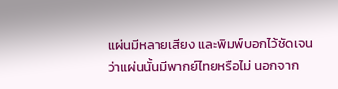แผ่นมีหลายเสียง และพิมพ์บอกไว้ชัดเจนว่าแผ่นนั้นมีพากย์ไทยหรือไม่ นอกจาก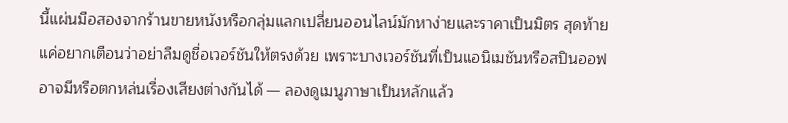นี้แผ่นมือสองจากร้านขายหนังหรือกลุ่มแลกเปลี่ยนออนไลน์มักหาง่ายและราคาเป็นมิตร สุดท้ายแค่อยากเตือนว่าอย่าลืมดูชื่อเวอร์ชันให้ตรงด้วย เพราะบางเวอร์ชันที่เป็นแอนิเมชันหรือสปินออฟอาจมีหรือตกหล่นเรื่องเสียงต่างกันได้ — ลองดูเมนูภาษาเป็นหลักแล้ว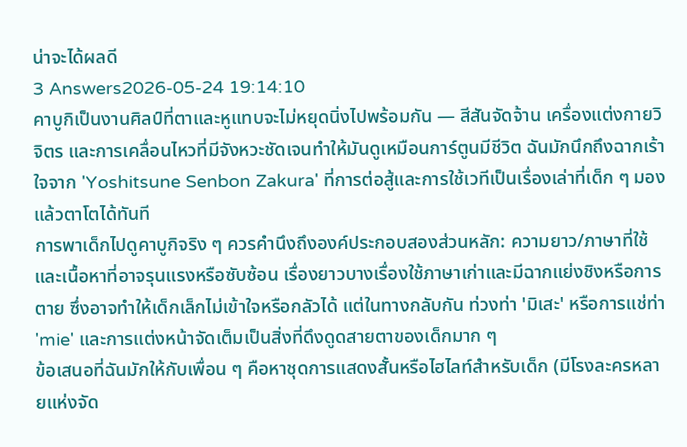น่าจะได้ผลดี
3 Answers2026-05-24 19:14:10
คาบูกิเป็นงานศิลป์ที่ตาและหูแทบจะไม่หยุดนิ่งไปพร้อมกัน — สีสันจัดจ้าน เครื่องแต่งกายวิจิตร และการเคลื่อนไหวที่มีจังหวะชัดเจนทำให้มันดูเหมือนการ์ตูนมีชีวิต ฉันมักนึกถึงฉากเร้าใจจาก 'Yoshitsune Senbon Zakura' ที่การต่อสู้และการใช้เวทีเป็นเรื่องเล่าที่เด็ก ๆ มองแล้วตาโตได้ทันที
การพาเด็กไปดูคาบูกิจริง ๆ ควรคำนึงถึงองค์ประกอบสองส่วนหลัก: ความยาว/ภาษาที่ใช้ และเนื้อหาที่อาจรุนแรงหรือซับซ้อน เรื่องยาวบางเรื่องใช้ภาษาเก่าและมีฉากแย่งชิงหรือการตาย ซึ่งอาจทำให้เด็กเล็กไม่เข้าใจหรือกลัวได้ แต่ในทางกลับกัน ท่วงท่า 'มิเสะ' หรือการแช่ท่า 'mie' และการแต่งหน้าจัดเต็มเป็นสิ่งที่ดึงดูดสายตาของเด็กมาก ๆ
ข้อเสนอที่ฉันมักให้กับเพื่อน ๆ คือหาชุดการแสดงสั้นหรือไฮไลท์สำหรับเด็ก (มีโรงละครหลายแห่งจัด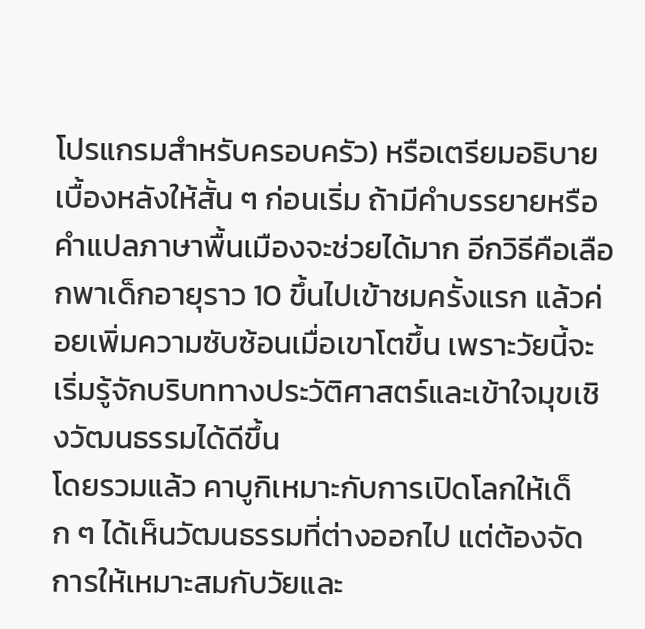โปรแกรมสำหรับครอบครัว) หรือเตรียมอธิบายเบื้องหลังให้สั้น ๆ ก่อนเริ่ม ถ้ามีคำบรรยายหรือคำแปลภาษาพื้นเมืองจะช่วยได้มาก อีกวิธีคือเลือกพาเด็กอายุราว 10 ขึ้นไปเข้าชมครั้งแรก แล้วค่อยเพิ่มความซับซ้อนเมื่อเขาโตขึ้น เพราะวัยนี้จะเริ่มรู้จักบริบททางประวัติศาสตร์และเข้าใจมุขเชิงวัฒนธรรมได้ดีขึ้น
โดยรวมแล้ว คาบูกิเหมาะกับการเปิดโลกให้เด็ก ๆ ได้เห็นวัฒนธรรมที่ต่างออกไป แต่ต้องจัดการให้เหมาะสมกับวัยและ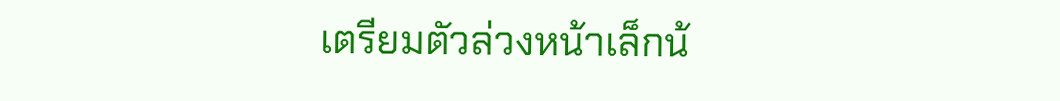เตรียมตัวล่วงหน้าเล็กน้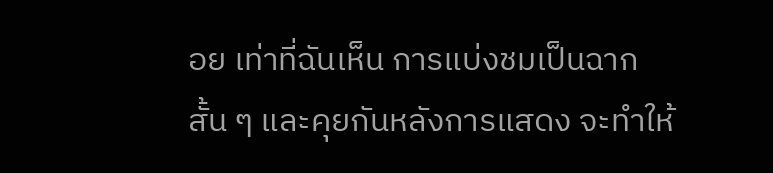อย เท่าที่ฉันเห็น การแบ่งชมเป็นฉากสั้น ๆ และคุยกันหลังการแสดง จะทำให้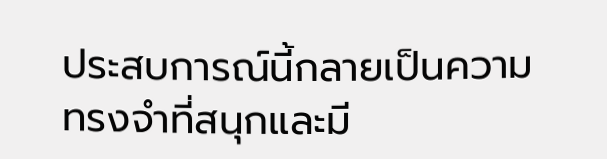ประสบการณ์นี้กลายเป็นความทรงจำที่สนุกและมี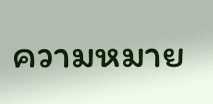ความหมาย